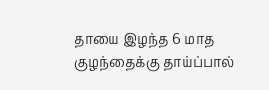தாயை இழந்த 6 மாத குழந்தைக்கு தாய்ப்பால்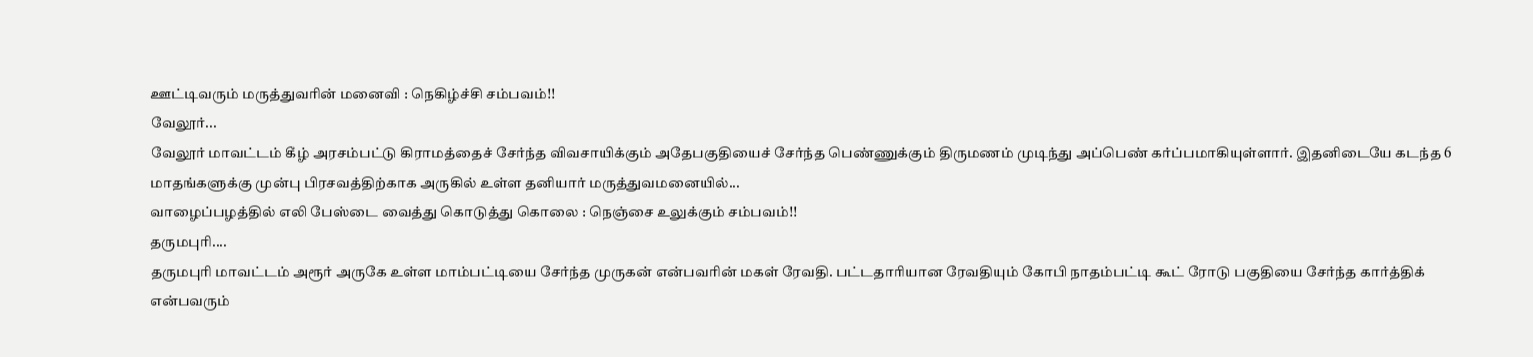ஊட்டிவரும் மருத்துவரின் மனைவி : நெகிழ்ச்சி சம்பவம்!!
வேலூர்...
வேலூர் மாவட்டம் கீழ் அரசம்பட்டு கிராமத்தைச் சேர்ந்த விவசாயிக்கும் அதேபகுதியைச் சேர்ந்த பெண்ணுக்கும் திருமணம் முடிந்து அப்பெண் கர்ப்பமாகியுள்ளார். இதனிடையே கடந்த 6 மாதங்களுக்கு முன்பு பிரசவத்திற்காக அருகில் உள்ள தனியார் மருத்துவமனையில்...
வாழைப்பழத்தில் எலி பேஸ்டை வைத்து கொடுத்து கொலை : நெஞ்சை உலுக்கும் சம்பவம்!!
தருமபுரி....
தருமபுரி மாவட்டம் அரூர் அருகே உள்ள மாம்பட்டியை சேர்ந்த முருகன் என்பவரின் மகள் ரேவதி. பட்டதாரியான ரேவதியும் கோபி நாதம்பட்டி கூட் ரோடு பகுதியை சேர்ந்த கார்த்திக் என்பவரும்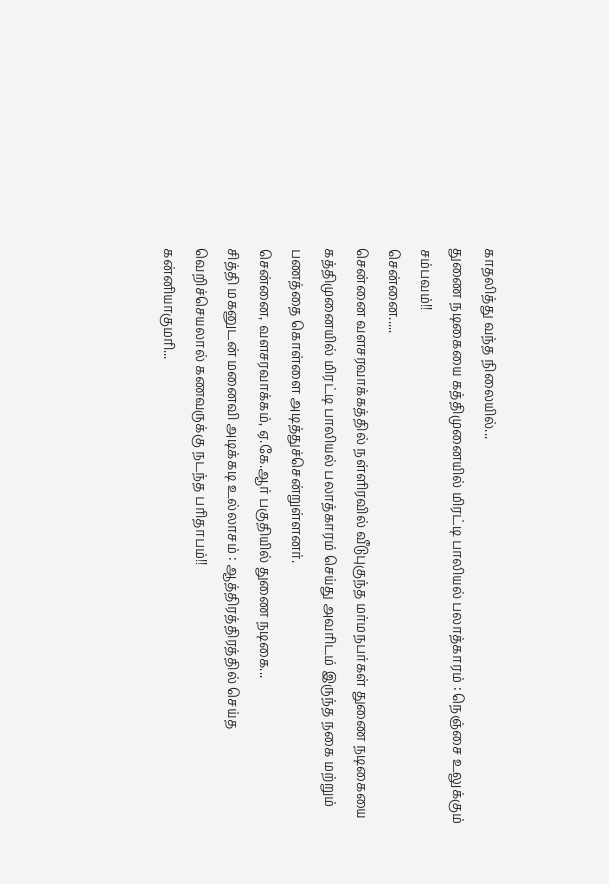காதலித்து வந்த நிலையில்...
துணை நடிகையை கத்திமுனையில் மிரட்டி பாலியல் பலாத்காரம் : நெஞ்சை உலுக்கும் சம்பவம்!!
சென்னை.....
சென்னை வளசரவாக்கத்தில் நள்ளிரவில் வீடுபுகுந்த மர்மநபர்கள் துணை நடிகையை கத்திமுனையில் மிரட்டி பாலியல் பலாத்காரம் செய்து அவரிடம் இருந்த நகை மற்றும் பணத்தை கொள்ளை அடித்துச்சென்றுள்ளனர்.
சென்னை, வளசரவாக்கம், ஏ.கே.ஆர் பகுதியில் துணை நடிகை...
சித்தி மகனுடன் மனைவி அடிக்கடி உல்லாசம் : ஆத்திரத்திரத்தில் செய்த வெறிச்செயலால் கணவருக்கு நடந்த பரிதாபம்!!
கன்னியாகுமரி...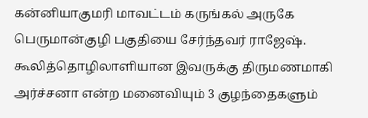கன்னியாகுமரி மாவட்டம் கருங்கல் அருகே பெருமான்குழி பகுதியை சேர்ந்தவர் ராஜேஷ். கூலித்தொழிலாளியான இவருக்கு திருமணமாகி அர்ச்சனா என்ற மனைவியும் 3 குழந்தைகளும்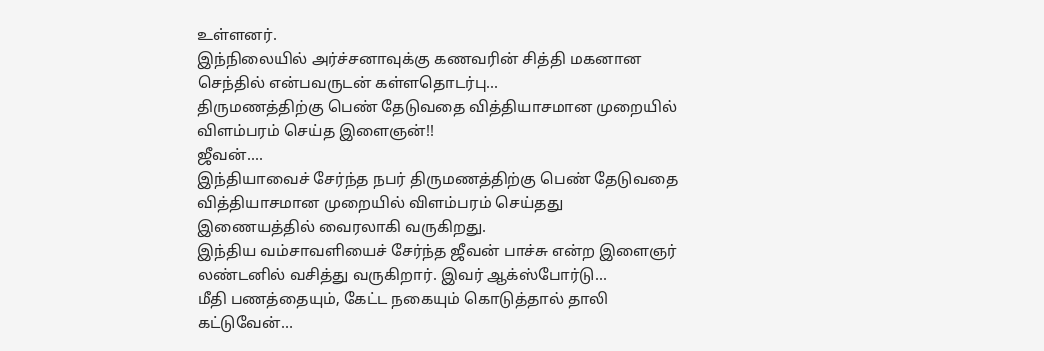உள்ளனர்.
இந்நிலையில் அர்ச்சனாவுக்கு கணவரின் சித்தி மகனான செந்தில் என்பவருடன் கள்ளதொடர்பு...
திருமணத்திற்கு பெண் தேடுவதை வித்தியாசமான முறையில் விளம்பரம் செய்த இளைஞன்!!
ஜீவன்....
இந்தியாவைச் சேர்ந்த நபர் திருமணத்திற்கு பெண் தேடுவதை வித்தியாசமான முறையில் விளம்பரம் செய்தது இணையத்தில் வைரலாகி வருகிறது.
இந்திய வம்சாவளியைச் சேர்ந்த ஜீவன் பாச்சு என்ற இளைஞர் லண்டனில் வசித்து வருகிறார். இவர் ஆக்ஸ்போர்டு...
மீதி பணத்தையும், கேட்ட நகையும் கொடுத்தால் தாலி கட்டுவேன்…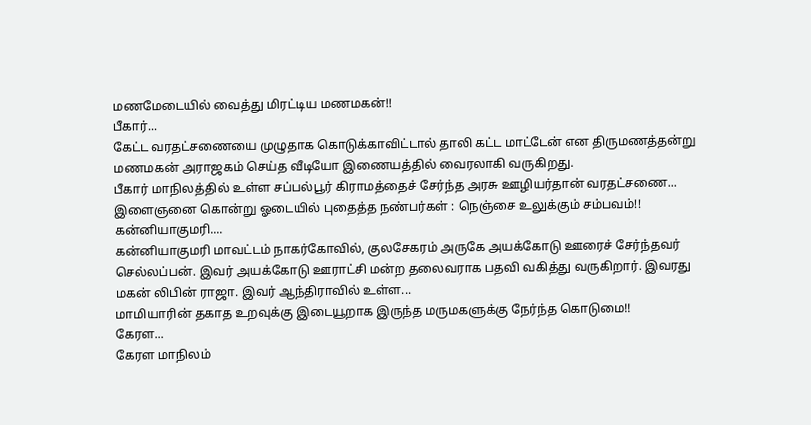மணமேடையில் வைத்து மிரட்டிய மணமகன்!!
பீகார்...
கேட்ட வரதட்சணையை முழுதாக கொடுக்காவிட்டால் தாலி கட்ட மாட்டேன் என திருமணத்தன்று மணமகன் அராஜகம் செய்த வீடியோ இணையத்தில் வைரலாகி வருகிறது.
பீகார் மாநிலத்தில் உள்ள சப்பல்பூர் கிராமத்தைச் சேர்ந்த அரசு ஊழியர்தான் வரதட்சணை...
இளைஞனை கொன்று ஓடையில் புதைத்த நண்பர்கள் : நெஞ்சை உலுக்கும் சம்பவம்!!
கன்னியாகுமரி....
கன்னியாகுமரி மாவட்டம் நாகர்கோவில், குலசேகரம் அருகே அயக்கோடு ஊரைச் சேர்ந்தவர் செல்லப்பன். இவர் அயக்கோடு ஊராட்சி மன்ற தலைவராக பதவி வகித்து வருகிறார். இவரது மகன் லிபின் ராஜா. இவர் ஆந்திராவில் உள்ள...
மாமியாரின் தகாத உறவுக்கு இடையூறாக இருந்த மருமகளுக்கு நேர்ந்த கொடுமை!!
கேரள...
கேரள மாநிலம்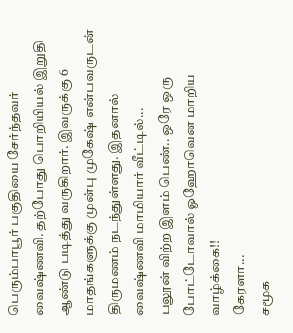பெரும்பாபூர் பகுதியை சேர்ந்தவர் வைஷ்ணவி. தற்போது பொறியியல் இறுதி ஆண்டு படித்து வருகிறார். இவருக்கு 6 மாதங்களுக்கு முன்பு முகேஷ் என்பவருடன் திருமணம் நடந்துள்ளது. இதனால் வைஷ்ணவி மாமியார் வீட்டில்...
பலூன் விற்ற இளம் பெண்.. ஒரே ஒரு போட்டோவால் ஓஹோவென மாறிய வாழ்க்கை!!
கேரளா...
சமூக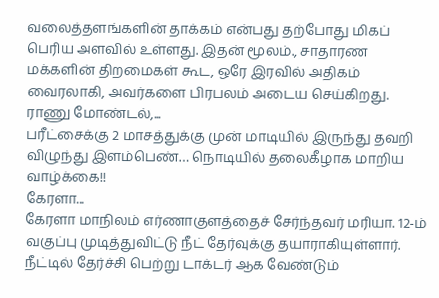வலைத்தளங்களின் தாக்கம் என்பது தற்போது மிகப் பெரிய அளவில் உள்ளது. இதன் மூலம்., சாதாரண மக்களின் திறமைகள் கூட, ஒரே இரவில் அதிகம் வைரலாகி, அவர்களை பிரபலம் அடைய செய்கிறது.
ராணு மோண்டல்,...
பரீட்சைக்கு 2 மாசத்துக்கு முன் மாடியில் இருந்து தவறி விழுந்து இளம்பெண்… நொடியில் தலைகீழாக மாறிய வாழ்க்கை!!
கேரளா...
கேரளா மாநிலம் எர்ணாகுளத்தைச் சேர்ந்தவர் மரியா. 12-ம் வகுப்பு முடித்துவிட்டு நீட் தேர்வுக்கு தயாராகியுள்ளார். நீட்டில் தேர்ச்சி பெற்று டாக்டர் ஆக வேண்டும்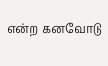என்ற கனவோடு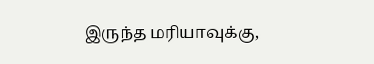இருந்த மரியாவுக்கு,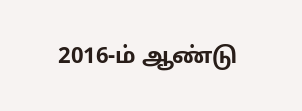2016-ம் ஆண்டு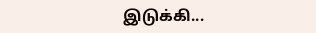இடுக்கி...